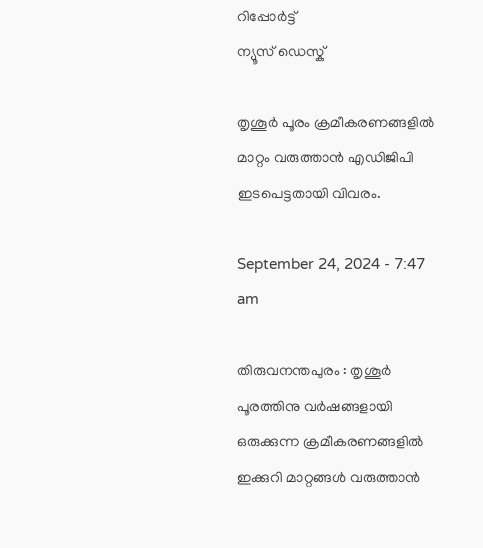റിപ്പോര്‍ട്ട്
ന്യൂസ് ഡെസ്ക്

തൃശൂര്‍ പൂരം ക്രമീകരണങ്ങളില്‍ മാറ്റം വരുത്താന്‍ എഡിജിപി ഇടപെട്ടതായി വിവരം.

September 24, 2024 - 7:47 am

തിരുവനന്തപുരം : തൃശൂര്‍ പൂരത്തിനു വര്‍ഷങ്ങളായി ഒരുക്കുന്ന ക്രമീകരണങ്ങളില്‍ ഇക്കുറി മാറ്റങ്ങള്‍ വരുത്താന്‍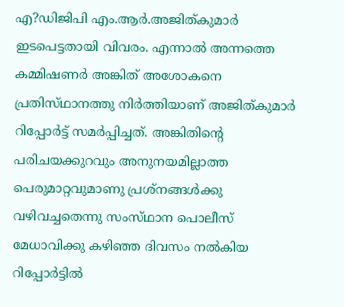എ?ഡിജിപി എം.ആര്‍.അജിത്‌കുമാര്‍ ഇടപെട്ടതായി വിവരം. എന്നാല്‍ അന്നത്തെ കമ്മിഷണര്‍ അങ്കിത്‌ അശോകനെ പ്രതിസ്‌ഥാനത്തു നിര്‍ത്തിയാണ്‌ അജിത്‌കുമാര്‍ റിപ്പോര്‍ട്ട്‌ സമര്‍പ്പിച്ചത്‌. അങ്കിതിന്റെ പരിചയക്കുറവും അനുനയമില്ലാത്ത പെരുമാറ്റവുമാണു പ്രശ്‌നങ്ങള്‍ക്കു വഴിവച്ചതെന്നു സംസ്‌ഥാന പൊലീസ്‌ മേധാവിക്കു കഴിഞ്ഞ ദിവസം നല്‍കിയ റിപ്പോര്‍ട്ടില്‍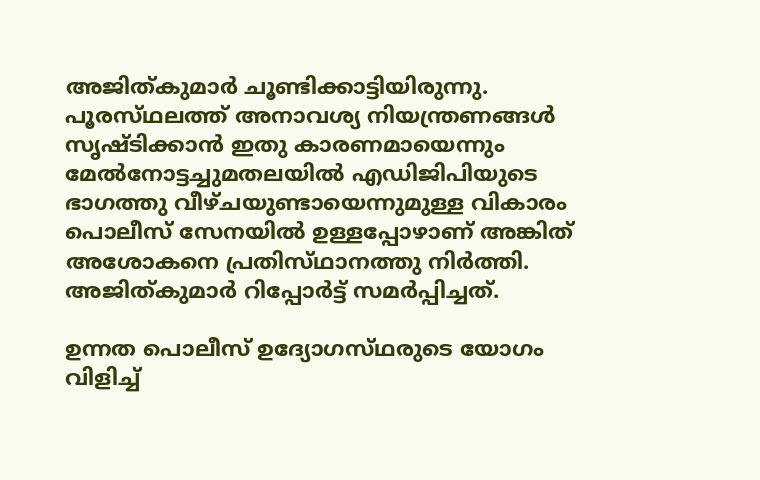അജിത്‌കുമാര്‍ ചൂണ്ടിക്കാട്ടിയിരുന്നു. പൂരസ്‌ഥലത്ത്‌ അനാവശ്യ നിയന്ത്രണങ്ങള്‍ സൃഷ്ടിക്കാന്‍ ഇതു കാരണമായെന്നും മേല്‍നോട്ടച്ചുമതലയില്‍ എഡിജിപിയുടെ ഭാഗത്തു വീഴ്‌ചയുണ്ടായെന്നുമുള്ള വികാരം പൊലീസ്‌ സേനയില്‍ ഉള്ളപ്പോഴാണ്‌ അങ്കിത്‌ അശോകനെ പ്രതിസ്‌ഥാനത്തു നിര്‍ത്തി. അജിത്‌കുമാര്‍ റിപ്പോര്‍ട്ട്‌ സമര്‍പ്പിച്ചത്‌.

ഉന്നത പൊലീസ്‌ ഉദ്യോഗസ്‌ഥരുടെ യോഗം വിളിച്ച്‌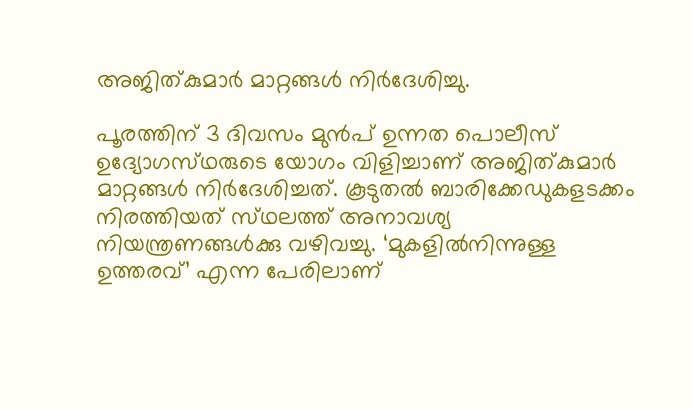അജിത്‌കുമാര്‍ മാറ്റങ്ങള്‍ നിര്‍ദേശിച്ചു.

പൂരത്തിന്‌ 3 ദിവസം മുന്‍പ്‌ ഉന്നത പൊലീസ്‌ ഉദ്യോഗസ്‌ഥരുടെ യോഗം വിളിച്ചാണ്‌ അജിത്‌കുമാര്‍ മാറ്റങ്ങള്‍ നിര്‍ദേശിച്ചത്‌. കൂടുതല്‍ ബാരിക്കേഡുകളടക്കം നിരത്തിയത്‌ സ്‌ഥലത്ത്‌ അനാവശ്യ നിയന്ത്രണങ്ങള്‍ക്കു വഴിവച്ചു. ‘മുകളില്‍നിന്നുള്ള ഉത്തരവ്‌’ എന്ന പേരിലാണ്‌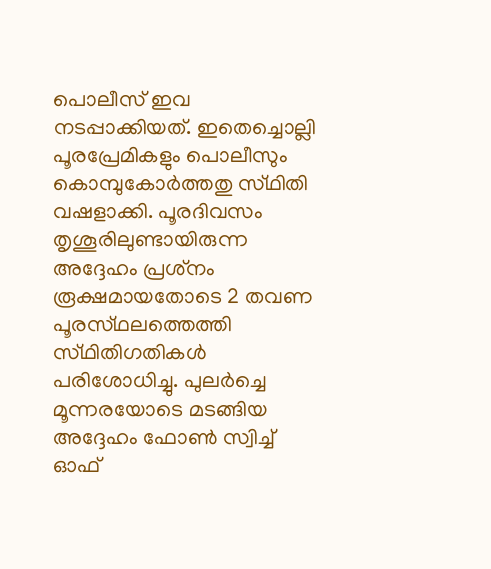പൊലീസ്‌ ഇവ നടപ്പാക്കിയത്‌. ഇതെച്ചൊല്ലി പൂരപ്രേമികളും പൊലീസും കൊമ്പുകോര്‍ത്തതു സ്‌ഥിതി വഷളാക്കി. പൂരദിവസം തൃശൂരിലുണ്ടായിരുന്ന അദ്ദേഹം പ്രശ്‌നം രൂക്ഷമായതോടെ 2 തവണ പൂരസ്‌ഥലത്തെത്തി സ്‌ഥിതിഗതികള്‍ പരിശോധിച്ചു. പുലര്‍ച്ചെ മൂന്നരയോടെ മടങ്ങിയ അദ്ദേഹം ഫോണ്‍ സ്വിച്ച്‌ ഓഫ്‌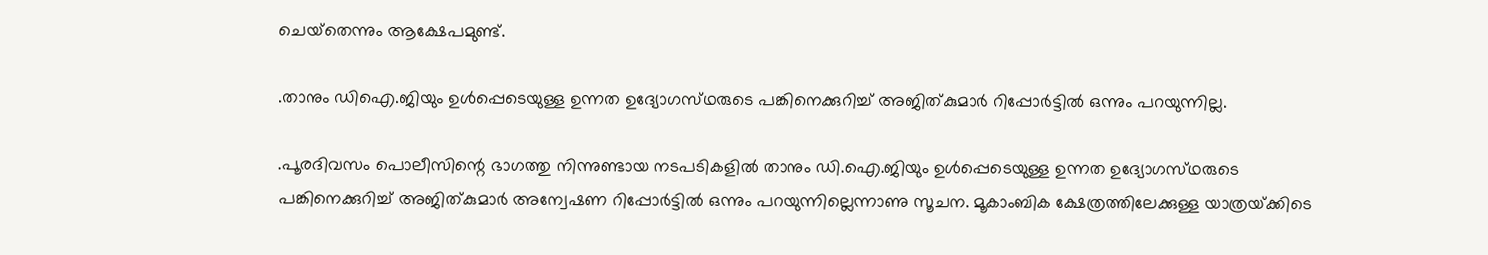ചെയ്‌തെന്നും ആക്ഷേപമുണ്ട്‌.

.താനും ഡിഐ.ജിയും ഉള്‍പ്പെടെയുള്ള ഉന്നത ഉദ്യോഗസ്‌ഥരുടെ പങ്കിനെക്കുറിച്ച്‌ അജിത്‌കുമാര്‍ റിപ്പോര്‍ട്ടില്‍ ഒന്നും പറയുന്നില്ല.

.പൂരദിവസം പൊലീസിന്റെ ഭാഗത്തു നിന്നുണ്ടായ നടപടികളില്‍ താനും ഡി.ഐ.ജിയും ഉള്‍പ്പെടെയുള്ള ഉന്നത ഉദ്യോഗസ്‌ഥരുടെ പങ്കിനെക്കുറിച്ച്‌ അജിത്‌കുമാര്‍ അന്വേഷണ റിപ്പോര്‍ട്ടില്‍ ഒന്നും പറയുന്നില്ലെന്നാണു സൂചന. മൂകാംബിക ക്ഷേത്രത്തിലേക്കുള്ള യാത്രയ്‌ക്കിടെ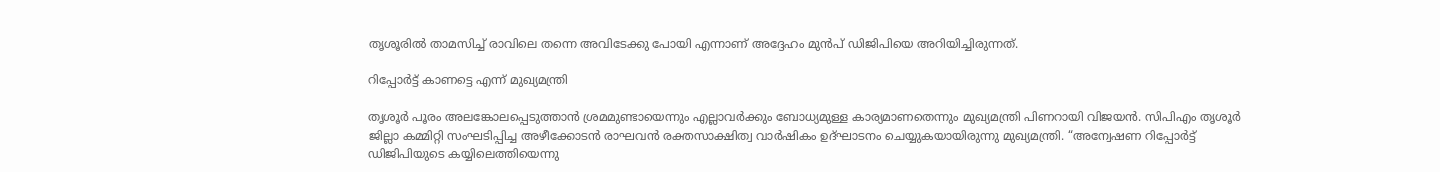തൃശൂരില്‍ താമസിച്ച്‌ രാവിലെ തന്നെ അവിടേക്കു പോയി എന്നാണ്‌ അദ്ദേഹം മുന്‍പ്‌ ഡിജിപിയെ അറിയിച്ചിരുന്നത്‌.

റിപ്പോര്‍ട്ട്‌ കാണട്ടെ എന്ന്‌ മുഖ്യമന്ത്രി

തൃശൂര്‍ പൂരം അലങ്കോലപ്പെടുത്താന്‍ ശ്രമമുണ്ടായെന്നും എല്ലാവര്‍ക്കും ബോധ്യമുള്ള കാര്യമാണതെന്നും മുഖ്യമന്ത്രി പിണറായി വിജയന്‍. സിപിഎം തൃശൂര്‍ ജില്ലാ കമ്മിറ്റി സംഘടിപ്പിച്ച അഴീക്കോടന്‍ രാഘവന്‍ രക്തസാക്ഷിത്വ വാര്‍ഷികം ഉദ്‌ഘാടനം ചെയ്യുകയായിരുന്നു മുഖ്യമന്ത്രി. “അന്വേഷണ റിപ്പോര്‍ട്ട്‌ ഡിജിപിയുടെ കയ്യിലെത്തിയെന്നു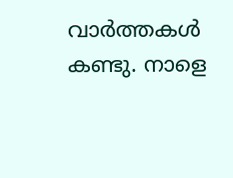വാര്‍ത്തകള്‍ കണ്ടു. നാളെ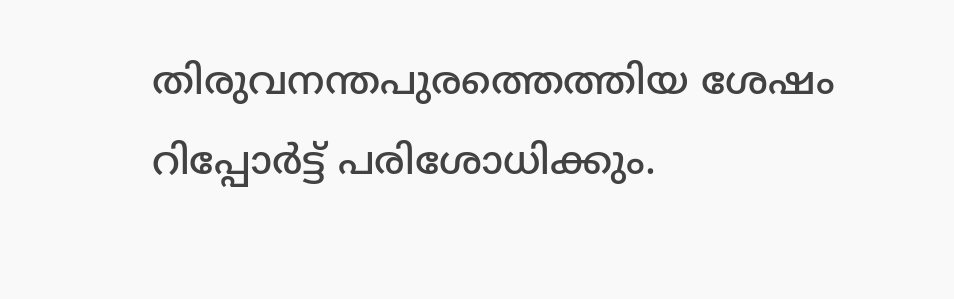തിരുവനന്തപുരത്തെത്തിയ ശേഷം റിപ്പോര്‍ട്ട്‌ പരിശോധിക്കും.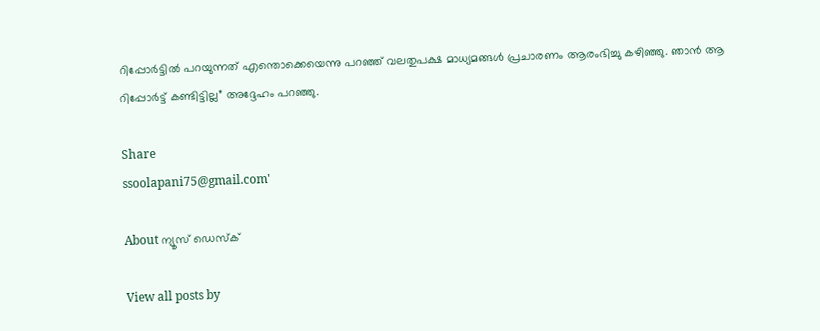റിപ്പോര്‍ട്ടില്‍ പറയുന്നത്‌ എന്തൊക്കെയെന്നു പറഞ്ഞ്‌ വലതുപക്ഷ മാധ്യമങ്ങള്‍ പ്രചാരണം ആരംഭിച്ചു കഴിഞ്ഞു. ഞാന്‍ ആ റിപ്പോര്‍ട്ട്‌ കണ്ടിട്ടില്ല” അദ്ദേഹം പറഞ്ഞു.

Share
ssoolapani75@gmail.com'

About ന്യൂസ് ഡെസ്ക്

View all posts by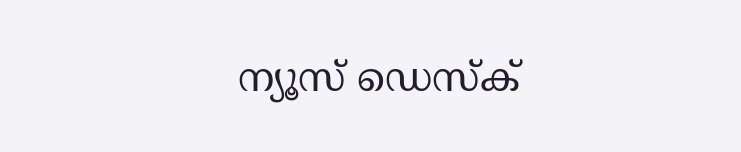ന്യൂസ് ഡെസ്ക്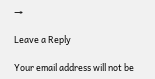→

Leave a Reply

Your email address will not be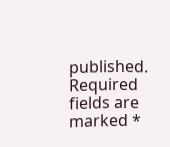published. Required fields are marked *